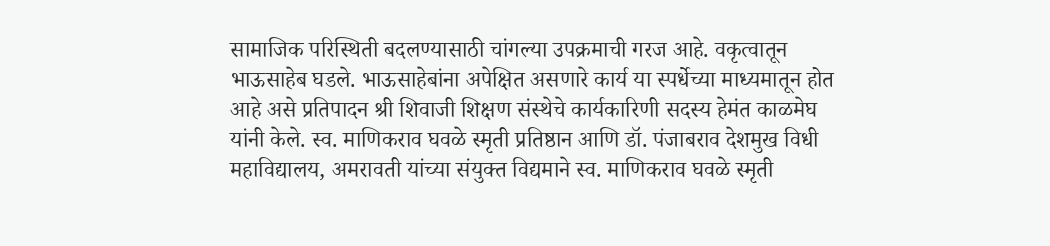सामाजिक परिस्थिती बदलण्यासाठी चांगल्या उपक्रमाची गरज आहे. वकृत्वातून भाऊसाहेब घडले. भाऊसाहेबांना अपेक्षित असणारे कार्य या स्पर्धेच्या माध्यमातून होत आहे असे प्रतिपादन श्री शिवाजी शिक्षण संस्थेचे कार्यकारिणी सदस्य हेमंत काळमेघ यांनी केले. स्व. माणिकराव घवळे स्मृती प्रतिष्ठान आणि डॉ. पंजाबराव देशमुख विधी महाविद्यालय, अमरावती यांच्या संयुक्त विद्यमाने स्व. माणिकराव घवळे स्मृती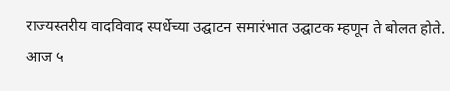राज्यस्तरीय वादविवाद स्पर्धेच्या उद्घाटन समारंभात उद्घाटक म्हणून ते बोलत होते. आज ५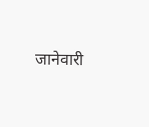जानेवारी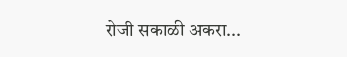रोजी सकाळी अकरा...